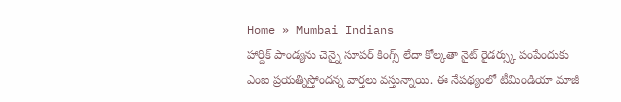Home » Mumbai Indians
హార్దిక్ పాండ్యను చెన్నై సూపర్ కింగ్స్ లేదా కోల్కతా నైట్ రైడర్స్కు పంపేందుకు ఎంఐ ప్రయత్నిస్తోందన్న వార్తలు వస్తున్నాయి. ఈ నేపథ్యంలో టీమిండియా మాజీ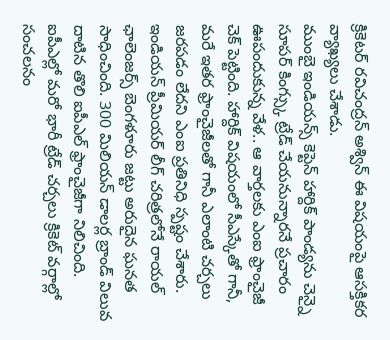క్రికెటర్ రవిచంద్రన్ అశ్విన్ ఈ విషయంపై ఆసక్తికర వ్యాఖ్యలు చేశాడు.
ముంబై ఇండియన్స్ కెప్టెన్ హార్దిక్ పాండ్యను చెన్నై సూపర్ కింగ్స్కు ట్రేడ్ చేయనున్నారనే ప్రచారం ఊపందుకున్న వేళ.. ఆ వార్తలకు ఎంఐ ఫ్రాంచైజీ చెక్ పెట్టింది. హార్దిక్ విషయంలో సీఎస్కేతో గానీ, మరే ఇతర ఫ్రాంచైజీలతో గానీ ఎలాంటి చర్చలు జరపడం లేదని ఎంఐ ప్రతినిధి స్పష్టం చేశారు.
ఇండియన్ ప్రీమియర్ లీగ్ చరిత్రలోనే రాయల్ ఛాలెంజర్స్ బెంగళూరు జట్టు అరుదైన ఘనత సాధించింది. 300 మిలియన్ డాలర్ల బ్రాండ్ విలువ దాటిన తొలి ఐపీఎల్ ఫ్రాంచైజీగా నిలిచింది.
ఐపీఎల్లో మరో భారీ ట్రేడ్ చర్చలు క్రికెట్ వర్గాల్లో సంచలనం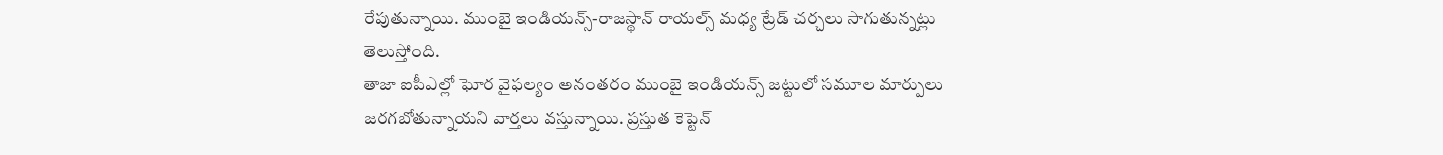రేపుతున్నాయి. ముంబై ఇండియన్స్-రాజస్థాన్ రాయల్స్ మధ్య ట్రేడ్ చర్చలు సాగుతున్నట్లు తెలుస్తోంది.
తాజా ఐపీఎల్లో ఘోర వైఫల్యం అనంతరం ముంబై ఇండియన్స్ జట్టులో సమూల మార్పులు జరగబోతున్నాయని వార్తలు వస్తున్నాయి. ప్రస్తుత కెప్టెన్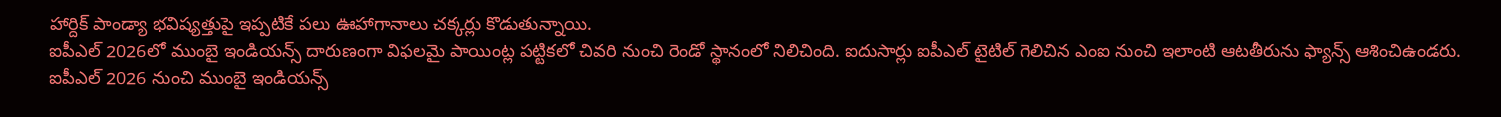హార్దిక్ పాండ్యా భవిష్యత్తుపై ఇప్పటికే పలు ఊహాగానాలు చక్కర్లు కొడుతున్నాయి.
ఐపీఎల్ 2026లో ముంబై ఇండియన్స్ దారుణంగా విఫలమై పాయింట్ల పట్టికలో చివరి నుంచి రెండో స్థానంలో నిలిచింది. ఐదుసార్లు ఐపీఎల్ టైటిల్ గెలిచిన ఎంఐ నుంచి ఇలాంటి ఆటతీరును ఫ్యాన్స్ ఆశించిఉండరు.
ఐపీఎల్ 2026 నుంచి ముంబై ఇండియన్స్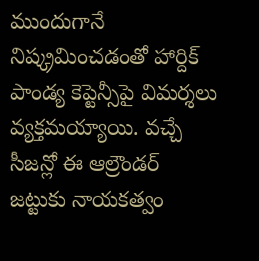ముందుగానే నిష్క్రమించడంతో హార్దిక్ పాండ్య కెప్టెన్సీపై విమర్శలు వ్యక్తమయ్యాయి. వచ్చే సీజన్లో ఈ ఆల్రౌండర్ జట్టుకు నాయకత్వం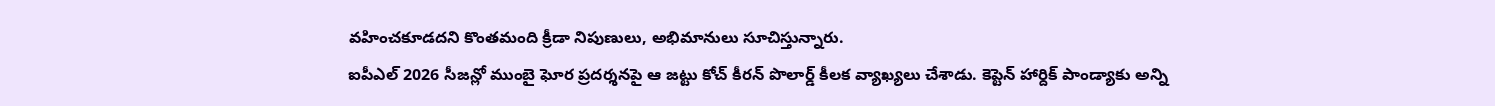వహించకూడదని కొంతమంది క్రీడా నిపుణులు, అభిమానులు సూచిస్తున్నారు.
ఐపీఎల్ 2026 సీజన్లో ముంబై ఘోర ప్రదర్శనపై ఆ జట్టు కోచ్ కీరన్ పొలార్డ్ కీలక వ్యాఖ్యలు చేశాడు. కెప్టెన్ హార్దిక్ పాండ్యాకు అన్ని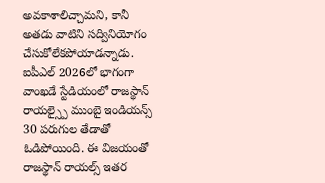అవకాశాలిచ్చామని, కానీ అతడు వాటిని సద్వినియోగం చేసుకోలేకపోయాడన్నాడు.
ఐపీఎల్ 2026లో భాగంగా వాంఖడే స్టేడియంలో రాజస్థాన్ రాయల్స్పై ముంబై ఇండియన్స్ 30 పరుగుల తేడాతో ఓడిపోయింది. ఈ విజయంతో రాజస్థాన్ రాయల్స్ ఇతర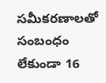సమీకరణాలతో సంబంధం లేకుండా 16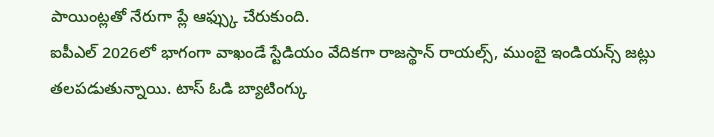పాయింట్లతో నేరుగా ప్లే ఆఫ్స్కు చేరుకుంది.
ఐపీఎల్ 2026లో భాగంగా వాఖండే స్టేడియం వేదికగా రాజస్థాన్ రాయల్స్, ముంబై ఇండియన్స్ జట్లు తలపడుతున్నాయి. టాస్ ఓడి బ్యాటింగ్కు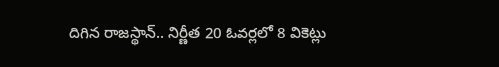దిగిన రాజస్థాన్.. నిర్ణీత 20 ఓవర్లలో 8 వికెట్లు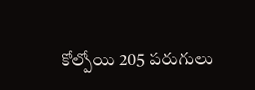కోల్పోయి 205 పరుగులు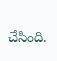చేసింది.